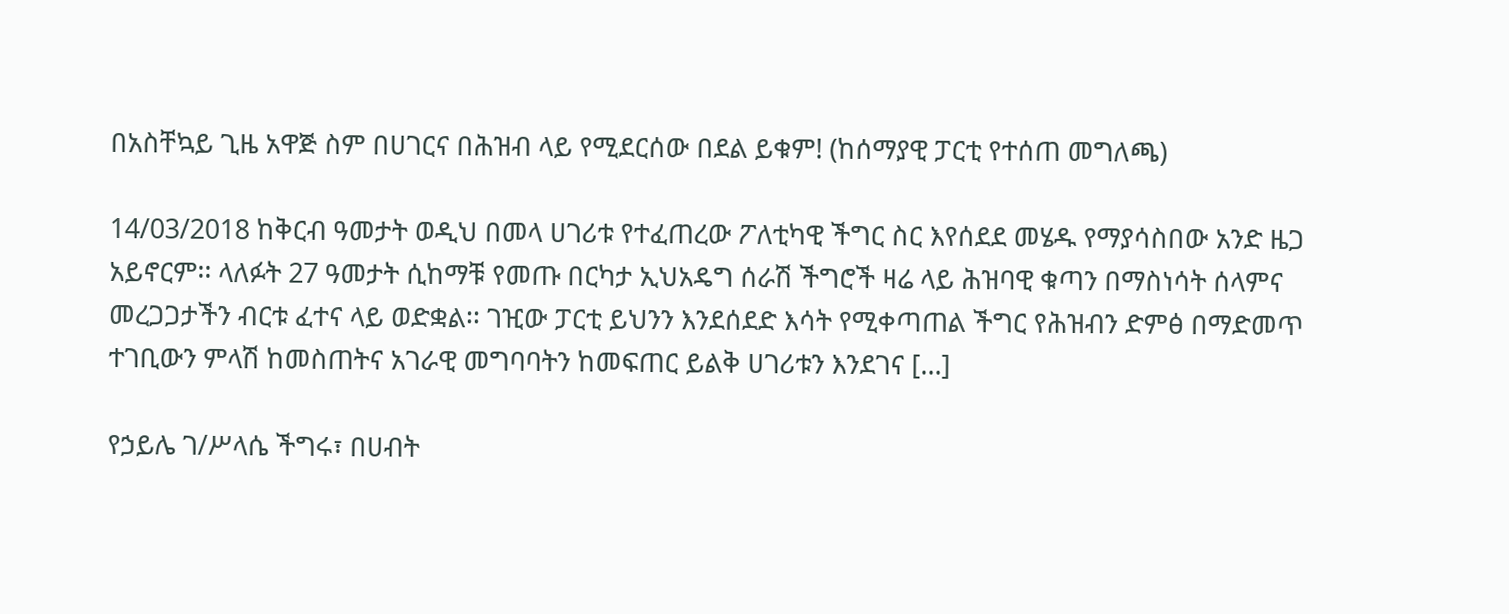በአስቸኳይ ጊዜ አዋጅ ስም በሀገርና በሕዝብ ላይ የሚደርሰው በደል ይቁም! (ከሰማያዊ ፓርቲ የተሰጠ መግለጫ)

14/03/2018 ከቅርብ ዓመታት ወዲህ በመላ ሀገሪቱ የተፈጠረው ፖለቲካዊ ችግር ስር እየሰደደ መሄዱ የማያሳስበው አንድ ዜጋ አይኖርም፡፡ ላለፉት 27 ዓመታት ሲከማቹ የመጡ በርካታ ኢህአዴግ ሰራሽ ችግሮች ዛሬ ላይ ሕዝባዊ ቁጣን በማስነሳት ሰላምና መረጋጋታችን ብርቱ ፈተና ላይ ወድቋል፡፡ ገዢው ፓርቲ ይህንን እንደሰደድ እሳት የሚቀጣጠል ችግር የሕዝብን ድምፅ በማድመጥ ተገቢውን ምላሽ ከመስጠትና አገራዊ መግባባትን ከመፍጠር ይልቅ ሀገሪቱን እንደገና […]

የኃይሌ ገ/ሥላሴ ችግሩ፣ በሀብት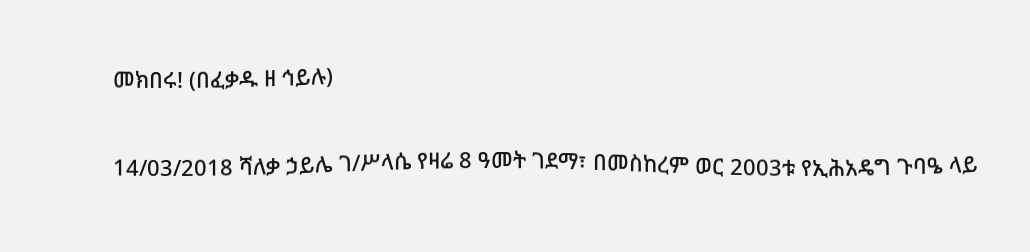መክበሩ! (በፈቃዱ ዘ ኅይሉ)

14/03/2018 ሻለቃ ኃይሌ ገ/ሥላሴ የዛሬ 8 ዓመት ገደማ፣ በመስከረም ወር 2003ቱ የኢሕአዴግ ጉባዔ ላይ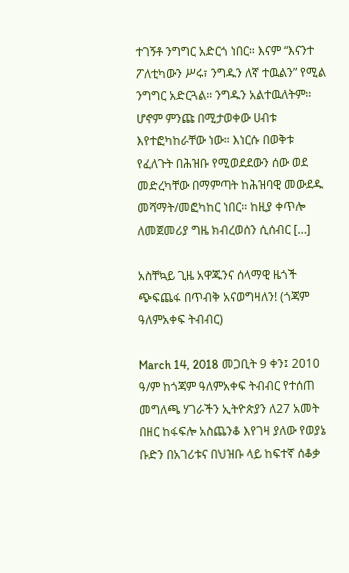ተገኝቶ ንግግር አድርጎ ነበር። እናም “እናንተ ፖለቲካውን ሥሩ፣ ንግዱን ለኛ ተዉልን” የሚል ንግግር አድርጓል። ንግዱን አልተዉለትም። ሆኖም ምንጩ በሚታወቀው ሀብቱ እየተፎካከራቸው ነው። እነርሱ በወቅቱ የፈለጉት በሕዝቡ የሚወደደውን ሰው ወደ መድረካቸው በማምጣት ከሕዝባዊ መውደዱ መሻማት/መፎካከር ነበር። ከዚያ ቀጥሎ ለመጀመሪያ ግዜ ክብረወሰን ሲሰብር […]

አስቸኳይ ጊዜ አዋጁንና ሰላማዊ ዜጎች ጭፍጨፋ በጥብቅ አናወግዛለን! (ጎጃም ዓለምአቀፍ ትብብር)

March 14, 2018 መጋቢት 9 ቀን፤ 2010 ዓ/ም ከጎጃም ዓለምአቀፍ ትብብር የተሰጠ መግለጫ ሃገራችን ኢትዮጵያን ለ27 አመት በዘር ከፋፍሎ አስጨንቆ እየገዛ ያለው የወያኔ ቡድን በአገሪቱና በህዝቡ ላይ ከፍተኛ ሰቆቃ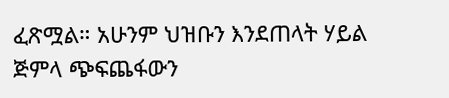ፈጽሟል። አሁንም ህዝቡን እንደጠላት ሃይል ጅምላ ጭፍጨፋውን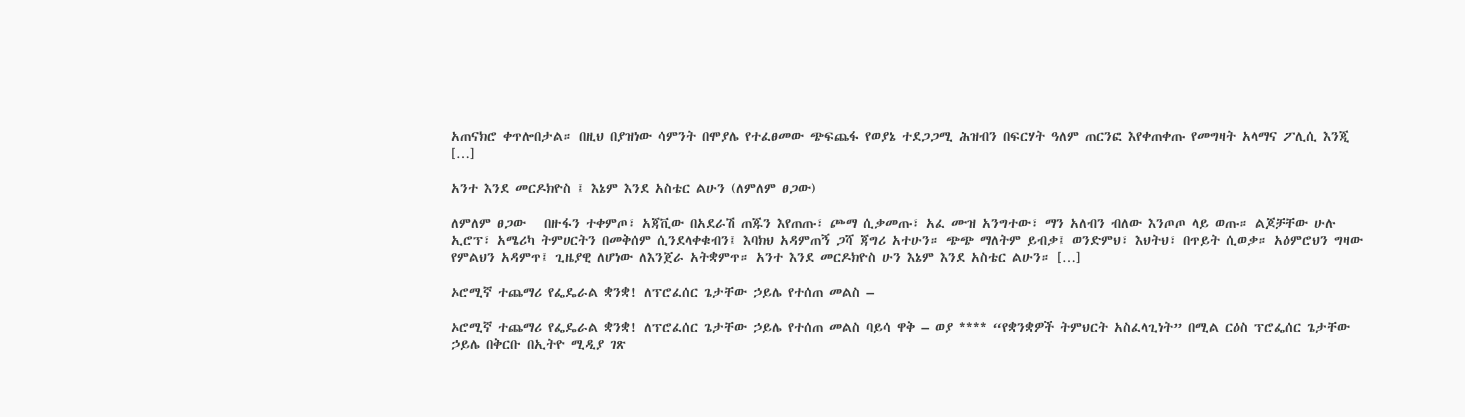አጠናክሮ ቀጥሎበታል። በዚህ በያዝነው ሳምንት በሞያሌ የተፈፀመው ጭፍጨፋ የወያኔ ተደጋጋሚ ሕዝብን በፍርሃት ዓለም ጠርንፎ እየቀጠቀጡ የመግዛት አላማና ፖሊሲ እንጂ […]

አንተ እንደ መርዶክዮስ ፤ እኔም እንደ አስቴር ልሁን (ለምለም ፀጋው)

ለምለም ፀጋው   በዙፋን ተቀምጦ፣ አጃቪው በአደራሽ ጠጁን እየጠጡ፣ ጮማ ሲቃመጡ፣ አፈ ሙዝ አንግተው፣ ማን አለብን ብለው እንጦጦ ላይ ወጡ። ልጆቻቸው ሁሉ ኢሮፕ፣ አሜሪካ ትምሀርትን በመቅሰም ሲንደላቀቁብን፤ እባክህ አዳምጠኝ ጋሻ ጃግሪ አተሁን። ጭጭ ማለትም ይብቃ፤ ወንድምህ፣ እህትህ፣ በጥይት ሲወቃ። አዕምሮህን ግዛው የምልህን አዳምጥ፤ ጊዜያዊ ለሆነው ለእንጀራ አትቋምጥ። አንተ እንደ መርዶክዮስ ሁን እኔም እንደ አስቴር ልሁን። […]

ኦሮሚኛ ተጨማሪ የፌዴራል ቋንቋ! ለፕሮፈሰር ጌታቸው ኃይሌ የተሰጠ መልስ –

ኦሮሚኛ ተጨማሪ የፌዴራል ቋንቋ! ለፕሮፈሰር ጌታቸው ኃይሌ የተሰጠ መልስ ባይሳ ዋቅ – ወያ **** “የቋንቋዎች ትምህርት አስፈላጊነት” በሚል ርዕስ ፕሮፌሰር ጌታቸው ኃይሌ በቅርቡ በኢትዮ ሚዲያ ገጽ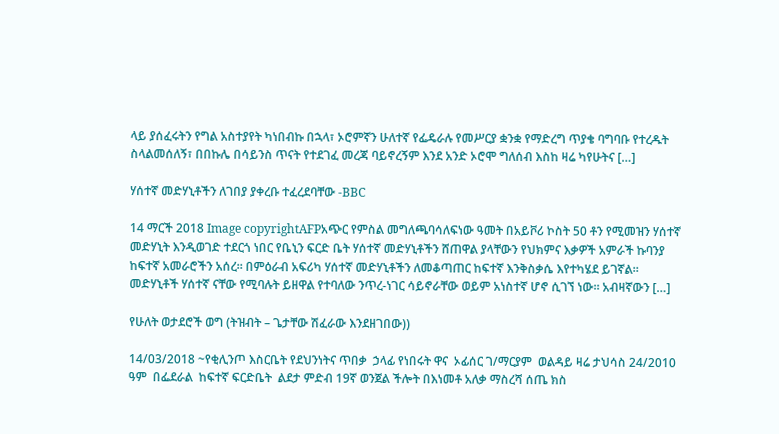ላይ ያሰፈሩትን የግል አስተያየት ካነበብኩ በኋላ፣ ኦሮምኛን ሁለተኛ የፌዴራሉ የመሥርያ ቋንቋ የማድረግ ጥያቄ ባግባቡ የተረዱት ስላልመሰለኝ፣ በበኩሌ በሳይንስ ጥናት የተደገፈ መረጃ ባይኖረኝም እንደ አንድ ኦሮሞ ግለሰብ እስከ ዛሬ ካየሁትና […]

ሃሰተኛ መድሃኒቶችን ለገበያ ያቀረቡ ተፈረደባቸው -BBC

14 ማርች 2018 Image copyrightAFPአጭር የምስል መግለጫባሳለፍነው ዓመት በአይቮሪ ኮስት 50 ቶን የሚመዝን ሃሰተኛ መድሃኒት እንዲወገድ ተደርጎ ነበር የቤኒን ፍርድ ቤት ሃሰተኛ መድሃኒቶችን ሸጠዋል ያላቸውን የህክምና እቃዎች አምራች ኩባንያ ከፍተኛ አመራሮችን አሰረ። በምዕራብ አፍሪካ ሃሰተኛ መድሃኒቶችን ለመቆጣጠር ከፍተኛ እንቅስቃሴ እየተካሄደ ይገኛል። መድሃኒቶች ሃሰተኛ ናቸው የሚባሉት ይዘዋል የተባለው ንጥረ-ነገር ሳይኖራቸው ወይም አነስተኛ ሆኖ ሲገኘ ነው። አብዛኛውን […]

የሁለት ወታደሮች ወግ (ትዝብት – ጌታቸው ሽፈራው እንደዘገበው))

14/03/2018 ~የቂሊንጦ እስርቤት የደህንነትና ጥበቃ  ኃላፊ የነበሩት ዋና  ኦፊሰር ገ/ማርያም  ወልዳይ ዛሬ ታህሳስ 24/2010 ዓም  በፌደራል  ከፍተኛ ፍርድቤት  ልደታ ምድብ 19ኛ ወንጀል ችሎት በእነመቶ አለቃ ማስረሻ ሰጤ ክስ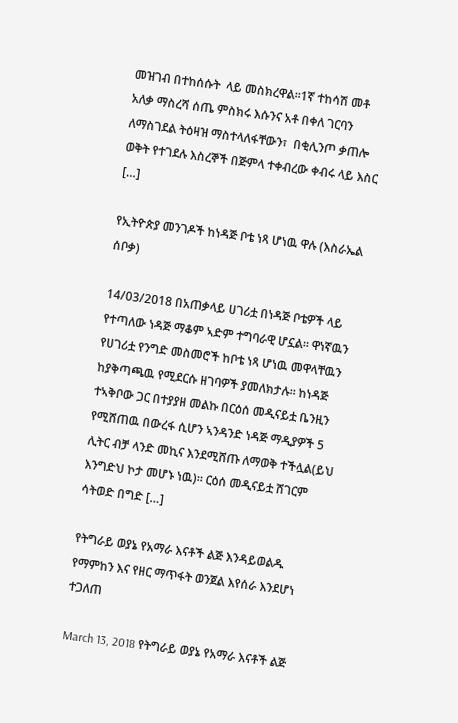መዝገብ በተከሰሱት  ላይ መስክረዋል።1ኛ ተከሳሽ መቶ አለቃ ማስረሻ ሰጤ ምስክሩ እሱንና አቶ በቀለ ገርባን ለማስገደል ትዕዛዝ ማስተላለፋቸውን፣  በቂሊንጦ ቃጠሎ ወቅት የተገደሉ እስረኞች በጅምላ ተቀብረው ቀብሩ ላይ እስር […]

የኢትዮጵያ መንገዶች ከነዳጅ ቦቴ ነጻ ሆነዉ ዋሉ (እስራኤል ሰቦቃ)

14/03/2018 በአጠቃላይ ሀገሪቷ በነዳጅ ቦቴዎች ላይ የተጣለው ነዳጅ ማቆም ኣድም ተግባራዊ ሆኗል። ዋነኛዉን የሀገሪቷ የንግድ መስመሮች ከቦቴ ነጻ ሆነዉ መዋላቸዉን ከያቅጣጫዉ የሚደርሱ ዘገባዎች ያመለክታሉ። ከነዳጅ ተኣቅቦው ጋር በተያያዘ መልኩ በርዕሰ መዲናይቷ ቤንዚን የሚሸጠዉ በውረፋ ሲሆን ኣንዳንድ ነዳጅ ማዲያዎች 5 ሊትር ብቻ ላንድ መኪና እንደሚሸጡ ለማወቅ ተችሏል(ይህ እንግድህ ኮታ መሆኑ ነዉ)። ርዕሰ መዲናይቷ ሸገርም ሳትወድ በግድ […]

የትግራይ ወያኔ የአማራ እናቶች ልጅ እንዳይወልዱ የማምከን እና የዘር ማጥፋት ወንጀል እየሰራ እንደሆነ ተጋለጠ

March 13, 2018 የትግራይ ወያኔ የአማራ እናቶች ልጅ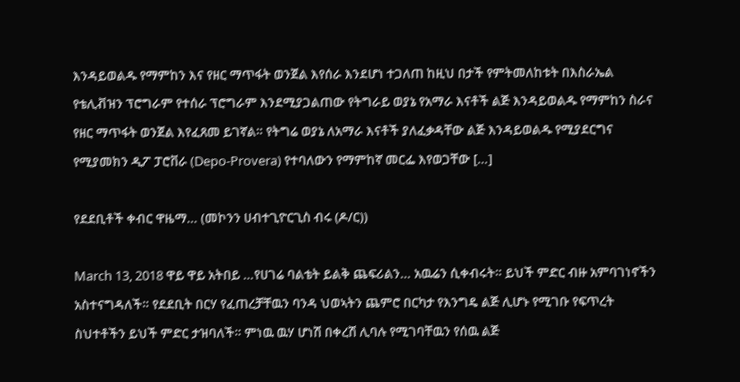እንዳይወልዱ የማምከን እና የዘር ማጥፋት ወንጀል እየሰራ እንደሆነ ተጋለጠ ከዚህ በታች የምትመለከቱት በእስራኤል የቴሊቭዝን ፕሮግራም የተሰራ ፕሮግራም እንደሚያጋልጠው የትግራይ ወያኔ የአማራ እናቶች ልጅ እንዳይወልዱ የማምከን ስራና የዘር ማጥፋት ወንጀል እየፈጸመ ይገኛል። የትግሬ ወያኔ ለአማራ እናቶች ያለፈቃዳቸው ልጅ እንዳይወልዱ የሚያደርግና የሚያመክን ዲፖ ፓሮቨራ (Depo-Provera) የተባለውን የማምከኛ መርፌ እየወጋቸው […]

የደደቢቶች ቀብር ዋዜማ… (መኮንን ሀብተጊዮርጊስ ብሩ (ዶ/ር))

March 13, 2018 ዋይ ዋይ አትበይ …የሀገሬ ባልቴት ይልቅ ጨፍሪልን… አዉሬን ሲቀብሩት። ይህች ምድር ብዙ አምባገነኖችን አስተናግዳለች። የደደቢት በርሃ የፈጠረቻቸዉን ባንዳ ህወኣትን ጨምሮ በርካታ የእንግዴ ልጅ ሊሆኑ የሚገቡ የፍጥረት ስህተቶችን ይህች ምድር ታዝባለች። ምነዉ ዉሃ ሆነሽ በቀረሽ ሊባሉ የሚገባቸዉን የሰዉ ልጅ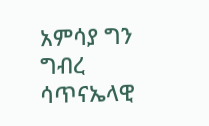አምሳያ ግን ግብረ ሳጥናኤላዊ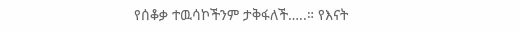የሰቆቃ ተዉሳኮችንም ታቅፋለች…..። የእናት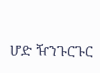ሆድ ዥንጉርጉር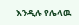እንዲሉ የሌላዉ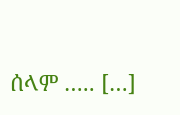ሰላም ….. […]